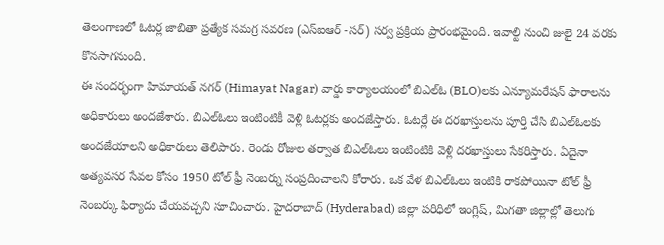తెలంగాణలో ఓటర్ల జాబితా ప్రత్యేక సమగ్ర సవరణ (ఎస్ఐఆర్ -సర్) సర్వ ప్రక్రియ ప్రారంభమైంది. ఇవాల్టి నుంచి జులై 24 వరకు కొనసాగనుంది.
ఈ సందర్భంగా హిమాయత్ నగర్ (Himayat Nagar) వార్డు కార్యాలయంలో బిఎల్ఓ (BLO)లకు ఎన్యూమరేషన్ ఫారాలను అధికారులు అందజేశారు. బిఎల్ఓలు ఇంటింటికీ వెళ్లి ఓటర్లకు అందజేస్తారు. ఓటర్లే ఈ దరఖాస్తులను పూర్తి చేసి బిఎల్ఓలకు అందజేయాలని అధికారులు తెలిపారు. రెండు రోజుల తర్వాత బిఎల్ఓలు ఇంటింటికి వెళ్లి దరఖాస్తులు సేకరిస్తారు. ఏదైనా అత్యవసర సేవల కోసం 1950 టోల్ ఫ్రీ నెంబర్ను సంప్రదించాలని కోరారు. ఒక వేళ బిఎల్ఓలు ఇంటికి రాకపోయినా టోల్ ఫ్రీ నెంబర్కు ఫిర్యాదు చేయవచ్చని సూచించారు. హైదరాబాద్ (Hyderabad) జిల్లా పరిధిలో ఇంగ్లిష్, మిగతా జిల్లాల్లో తెలుగు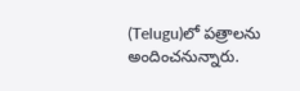(Telugu)లో పత్రాలను అందించనున్నారు.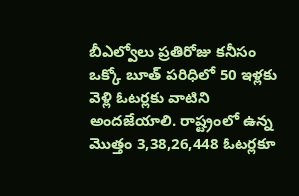బీఎల్వోలు ప్రతిరోజు కనీసం ఒక్కో బూత్ పరిధిలో 50 ఇళ్లకు వెళ్లి ఓటర్లకు వాటిని అందజేయాలి. రాష్ట్రంలో ఉన్న మొత్తం 3,38,26,448 ఓటర్లకూ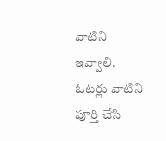వాటిని ఇవ్వాలి. ఓటర్లు వాటిని పూర్తి చేసి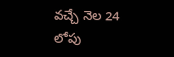వచ్చే నెల 24 లోపు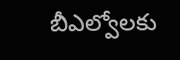బీఎల్వోలకు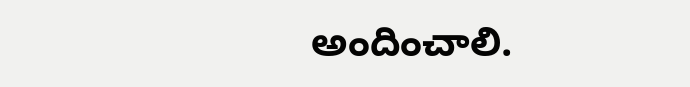అందించాలి.